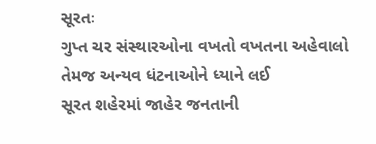સૂરતઃ
ગુપ્ત ચર સંસ્થારઓના વખતો વખતના અહેવાલો તેમજ અન્યવ ધંટનાઓને ધ્યાને લઈ
સૂરત શહેરમાં જાહેર જનતાની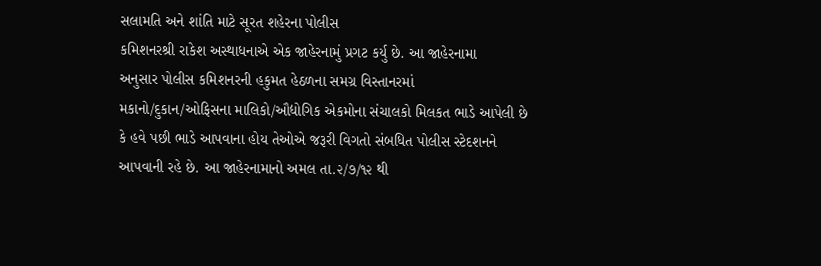સલામતિ અને શાંતિ માટે સૂરત શહેરના પોલીસ
કમિશનરશ્રી રાકેશ અસ્થાધનાએ એક જાહેરનામું પ્રગટ કર્યુ છે. આ જાહેરનામા
અનુસાર પોલીસ કમિશનરની હકુમત હેઠળના સમગ્ર વિસ્તાનરમાં
મકાનો/દુકાન/ઓફિસના માલિકો/ઔદ્યોગિક એકમોના સંચાલકો મિલકત ભાડે આપેલી છે
કે હવે પછી ભાડે આપવાના હોય તેઓએ જરૂરી વિગતો સંબધિત પોલીસ સ્ટેદશનને
આપવાની રહે છે. આ જાહેરનામાનો અમલ તા.૨/૭/૧૨ થી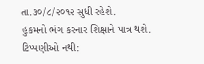તા.૩૦/૮/૨૦૧૨ સુધી રહેશે.
હુકમનો ભંગ કરનાર શિક્ષાને પાત્ર થશે.
ટિપ્પણીઓ નથી: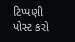ટિપ્પણી પોસ્ટ કરો